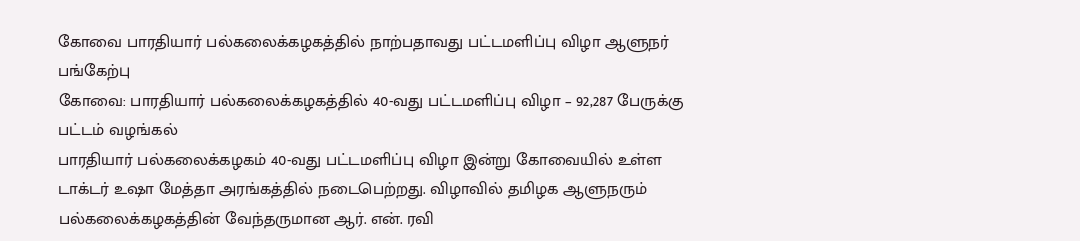கோவை பாரதியார் பல்கலைக்கழகத்தில் நாற்பதாவது பட்டமளிப்பு விழா ஆளுநர் பங்கேற்பு
கோவை: பாரதியார் பல்கலைக்கழகத்தில் 40-வது பட்டமளிப்பு விழா – 92,287 பேருக்கு பட்டம் வழங்கல்
பாரதியார் பல்கலைக்கழகம் 40-வது பட்டமளிப்பு விழா இன்று கோவையில் உள்ள டாக்டர் உஷா மேத்தா அரங்கத்தில் நடைபெற்றது. விழாவில் தமிழக ஆளுநரும் பல்கலைக்கழகத்தின் வேந்தருமான ஆர். என். ரவி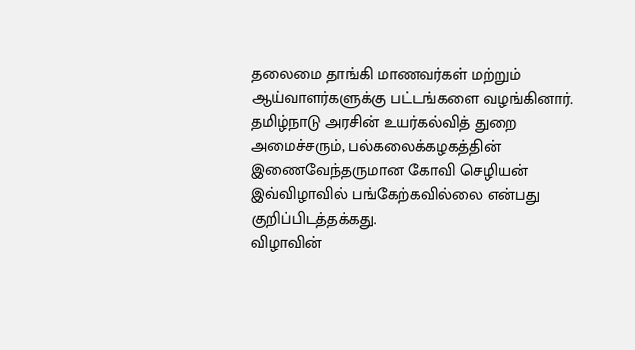தலைமை தாங்கி மாணவர்கள் மற்றும் ஆய்வாளர்களுக்கு பட்டங்களை வழங்கினார்.
தமிழ்நாடு அரசின் உயர்கல்வித் துறை அமைச்சரும், பல்கலைக்கழகத்தின் இணைவேந்தருமான கோவி செழியன் இவ்விழாவில் பங்கேற்கவில்லை என்பது குறிப்பிடத்தக்கது.
விழாவின்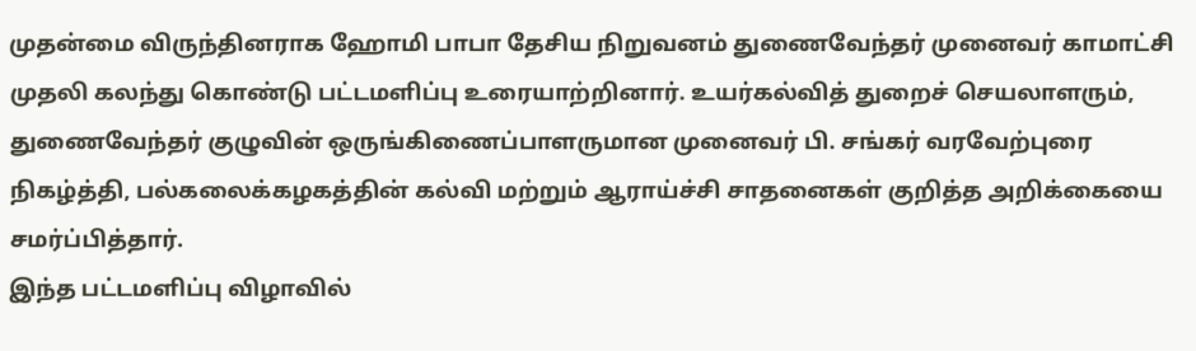முதன்மை விருந்தினராக ஹோமி பாபா தேசிய நிறுவனம் துணைவேந்தர் முனைவர் காமாட்சி முதலி கலந்து கொண்டு பட்டமளிப்பு உரையாற்றினார். உயர்கல்வித் துறைச் செயலாளரும், துணைவேந்தர் குழுவின் ஒருங்கிணைப்பாளருமான முனைவர் பி. சங்கர் வரவேற்புரை நிகழ்த்தி, பல்கலைக்கழகத்தின் கல்வி மற்றும் ஆராய்ச்சி சாதனைகள் குறித்த அறிக்கையை சமர்ப்பித்தார்.
இந்த பட்டமளிப்பு விழாவில்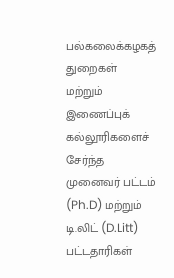பல்கலைக்கழகத் துறைகள் மற்றும் இணைப்புக் கல்லூரிகளைச் சேர்ந்த முனைவர் பட்டம் (Ph.D) மற்றும் டி.லிட் (D.Litt) பட்டதாரிகள்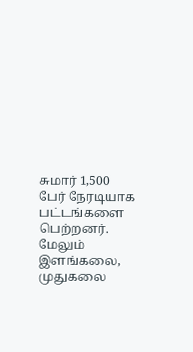சுமார் 1,500 பேர் நேரடியாக பட்டங்களை பெற்றனர்.
மேலும் இளங்கலை, முதுகலை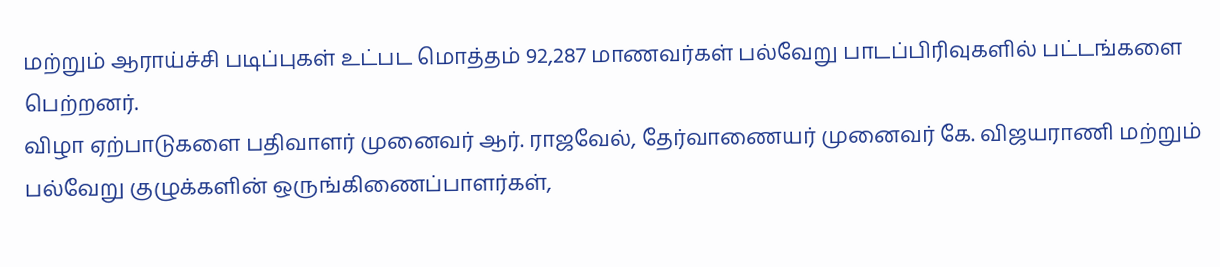மற்றும் ஆராய்ச்சி படிப்புகள் உட்பட மொத்தம் 92,287 மாணவர்கள் பல்வேறு பாடப்பிரிவுகளில் பட்டங்களை பெற்றனர்.
விழா ஏற்பாடுகளை பதிவாளர் முனைவர் ஆர். ராஜவேல், தேர்வாணையர் முனைவர் கே. விஜயராணி மற்றும் பல்வேறு குழுக்களின் ஒருங்கிணைப்பாளர்கள்,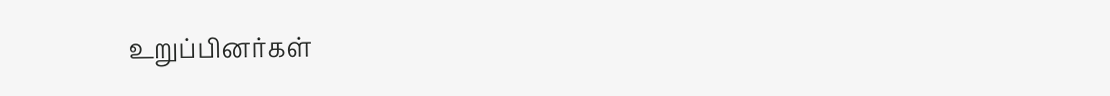உறுப்பினர்கள்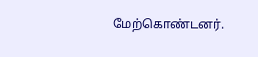மேற்கொண்டனர்.